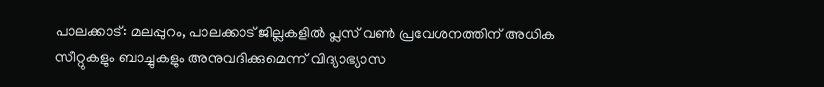പാലക്കാട്: മലപ്പുറം, പാലക്കാട് ജില്ലകളിൽ പ്ലസ് വൺ പ്രവേശനത്തിന് അധിക സീറ്റുകളും ബാച്ചുകളും അനുവദിക്കുമെന്ന് വിദ്യാഭ്യാസ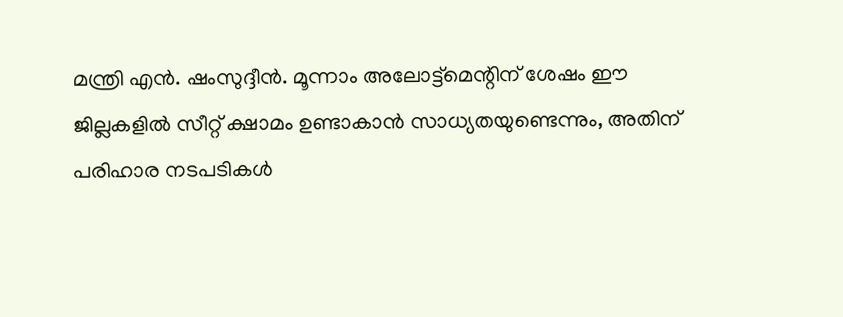മന്ത്രി എൻ. ഷംസുദ്ദീൻ. മൂന്നാം അലോട്ട്മെന്റിന് ശേഷം ഈ ജില്ലകളിൽ സീറ്റ് ക്ഷാമം ഉണ്ടാകാൻ സാധ്യതയുണ്ടെന്നും, അതിന് പരിഹാര നടപടികൾ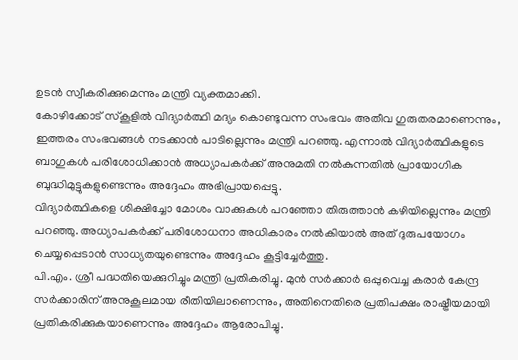ഉടൻ സ്വീകരിക്കുമെന്നും മന്ത്രി വ്യക്തമാക്കി.
കോഴിക്കോട് സ്കൂളിൽ വിദ്യാർത്ഥി മദ്യം കൊണ്ടുവന്ന സംഭവം അതീവ ഗുരുതരമാണെന്നും, ഇത്തരം സംഭവങ്ങൾ നടക്കാൻ പാടില്ലെന്നും മന്ത്രി പറഞ്ഞു. എന്നാൽ വിദ്യാർത്ഥികളുടെ ബാഗുകൾ പരിശോധിക്കാൻ അധ്യാപകർക്ക് അനുമതി നൽകുന്നതിൽ പ്രായോഗിക ബുദ്ധിമുട്ടുകളുണ്ടെന്നും അദ്ദേഹം അഭിപ്രായപ്പെട്ടു.
വിദ്യാർത്ഥികളെ ശിക്ഷിച്ചോ മോശം വാക്കുകൾ പറഞ്ഞോ തിരുത്താൻ കഴിയില്ലെന്നും മന്ത്രി പറഞ്ഞു. അധ്യാപകർക്ക് പരിശോധനാ അധികാരം നൽകിയാൽ അത് ദുരുപയോഗം ചെയ്യപ്പെടാൻ സാധ്യതയുണ്ടെന്നും അദ്ദേഹം കൂട്ടിച്ചേർത്തു.
പി.എം. ശ്രീ പദ്ധതിയെക്കുറിച്ചും മന്ത്രി പ്രതികരിച്ചു. മുൻ സർക്കാർ ഒപ്പുവെച്ച കരാർ കേന്ദ്ര സർക്കാരിന് അനുകൂലമായ രീതിയിലാണെന്നും, അതിനെതിരെ പ്രതിപക്ഷം രാഷ്ട്രീയമായി പ്രതികരിക്കുകയാണെന്നും അദ്ദേഹം ആരോപിച്ചു.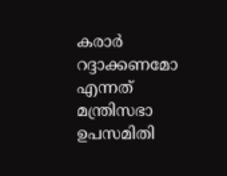കരാർ റദ്ദാക്കണമോ എന്നത് മന്ത്രിസഭാ ഉപസമിതി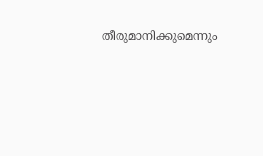തീരുമാനിക്കുമെന്നും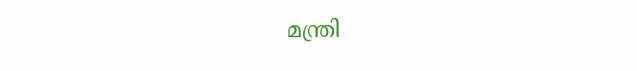മന്ത്രി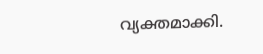വ്യക്തമാക്കി.